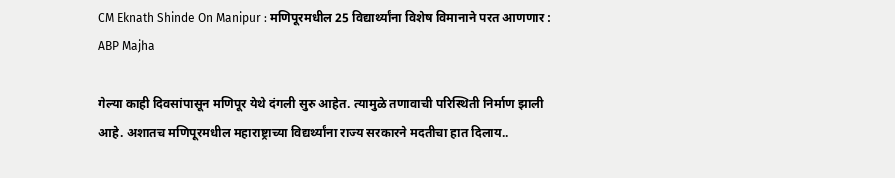CM Eknath Shinde On Manipur : मणिपूरमधील 25 विद्यार्थ्यांना विशेष विमानाने परत आणणार : ABP Majha

गेल्या काही दिवसांपासून मणिपूर येथे दंगली सुरु आहेत. त्यामुळे तणावाची परिस्थिती निर्माण झाली आहे. अशातच मणिपूरमधील महाराष्ट्राच्या विद्यर्थ्यांना राज्य सरकारने मदतीचा हात दिलाय..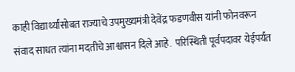काही विद्यार्थ्यांसोबत राज्याचे उपमुख्यमंत्री देवेंद्र फडणवीस यांनी फोनवरून संवाद साधत त्यांना मदतीचे आश्वासन दिले आहे.  परिस्थिती पूर्वपदावर येईपर्यंत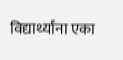विद्यार्थ्यांना एका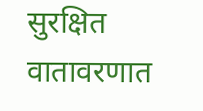सुरक्षित वातावरणात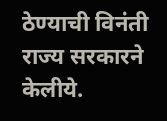ठेण्याची विनंती राज्य सरकारने केलीये.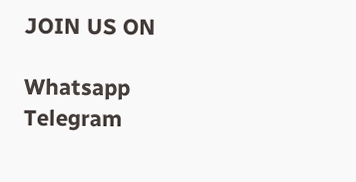JOIN US ON

Whatsapp
Telegram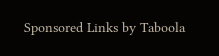Sponsored Links by Taboola